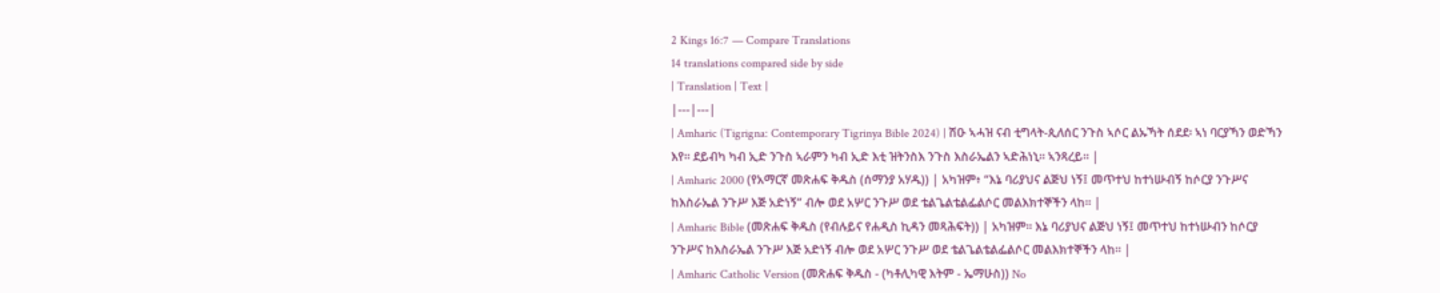2 Kings 16:7 — Compare Translations
14 translations compared side by side
| Translation | Text |
|---|---|
| Amharic (Tigrigna: Contemporary Tigrinya Bible 2024) | ሽዑ ኣሓዝ ናብ ቲግላት-ጲለሰር ንጉስ ኣሶር ልኡኻት ሰደደ፡ ኣነ ባርያኻን ወድኻን እየ። ደይብካ ካብ ኢድ ንጉስ ኣራምን ካብ ኢድ እቲ ዝትንስእ ንጉስ እስራኤልን ኣድሕነኒ። ኣንጻረይ። |
| Amharic 2000 (የአማርኛ መጽሐፍ ቅዱስ (ሰማንያ አሃዱ)) | አካዝም፥ “እኔ ባሪያህና ልጅህ ነኝ፤ መጥተህ ከተነሡብኝ ከሶርያ ንጉሥና ከእስራኤል ንጉሥ እጅ አድነኝ” ብሎ ወደ አሦር ንጉሥ ወደ ቴልጌልቴልፌልሶር መልእክተኞችን ላከ። |
| Amharic Bible (መጽሐፍ ቅዱስ (የብሉይና የሐዲስ ኪዳን መጻሕፍት)) | አካዝም። እኔ ባሪያህና ልጅህ ነኝ፤ መጥተህ ከተነሡብን ከሶርያ ንጉሥና ከእስራኤል ንጉሥ እጅ አድነኝ ብሎ ወደ አሦር ንጉሥ ወደ ቴልጌልቴልፌልሶር መልእክተኞችን ላከ። |
| Amharic Catholic Version (መጽሐፍ ቅዱስ - (ካቶሊካዊ እትም - ኤማሁስ)) No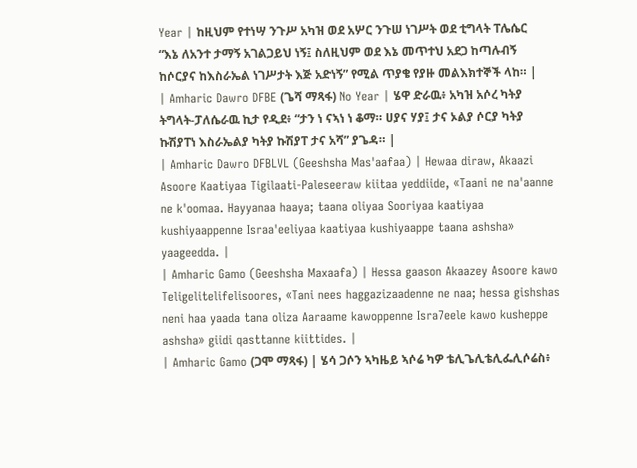Year | ከዚህም የተነሣ ንጉሥ አካዝ ወደ አሦር ንጉሠ ነገሥት ወደ ቲግላት ፐሌሴር “እኔ ለአንተ ታማኝ አገልጋይህ ነኝ፤ ስለዚህም ወደ እኔ መጥተህ አደጋ ከጣሉብኝ ከሶርያና ከእስራኤል ነገሥታት እጅ አድነኝ” የሚል ጥያቄ የያዙ መልእክተኞች ላከ። |
| Amharic Dawro DFBE (ጌሻ ማጻፋ) No Year | ሄዋ ድራዉ፥ አካዝ አሶረ ካትያ ትግላት-ፓለሴራዉ ኪታ የዲደ፥ “ታን ነ ናኣነ ነ ቆማ። ሀያና ሃያ፤ ታና ኦልያ ሶርያ ካትያ ኩሽያፐነ እስራኤልያ ካትያ ኩሽያፐ ታና አሻ” ያጌዳ። |
| Amharic Dawro DFBLVL (Geeshsha Mas'aafaa) | Hewaa diraw, Akaazi Asoore Kaatiyaa Tigilaati-Paleseeraw kiitaa yeddiide, «Taani ne na'aanne ne k'oomaa. Hayyanaa haaya; taana oliyaa Sooriyaa kaatiyaa kushiyaappenne Israa'eeliyaa kaatiyaa kushiyaappe taana ashsha» yaageedda. |
| Amharic Gamo (Geeshsha Maxaafa) | Hessa gaason Akaazey Asoore kawo Teligelitelifelisoores, «Tani nees haggazizaadenne ne naa; hessa gishshas neni haa yaada tana oliza Aaraame kawoppenne Isra7eele kawo kusheppe ashsha» giidi qasttanne kiittides. |
| Amharic Gamo (ጋሞ ማጻፋ) | ሄሳ ጋሶን ኣካዜይ ኣሶሬ ካዎ ቴሊጌሊቴሊፌሊሶሬስ፥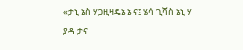«ታኒ ኔስ ሃጋዚዛዴኔ ኔ ና፤ ሄሳ ጊሻስ ኔኒ ሃ ያዳ ታና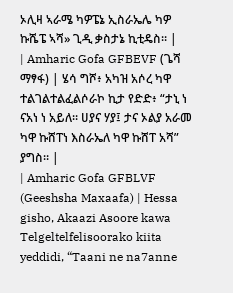ኦሊዛ ኣራሜ ካዎፔኔ ኢስራኤሌ ካዎ ኩሼፔ ኣሻ» ጊዲ ቃስታኔ ኪቲዴስ። |
| Amharic Gofa GFBEVF (ጌሻ ማፃፋ) | ሄሳ ግሾ፥ አካዝ አሶረ ካዋ ተልገልተልፈልሶራኮ ኪታ የድድ፥ “ታኒ ነ ናአነ ነ አይለ። ሀያና ሃያ፤ ታና ኦልያ አራመ ካዋ ኩሸፐነ እስራኤለ ካዋ ኩሸፐ አሻ” ያግስ። |
| Amharic Gofa GFBLVF (Geeshsha Maxaafa) | Hessa gisho, Akaazi Asoore kawa Telgeltelfelisoorako kiita yeddidi, “Taani ne na7anne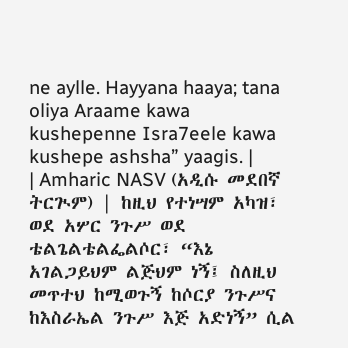ne aylle. Hayyana haaya; tana oliya Araame kawa kushepenne Isra7eele kawa kushepe ashsha” yaagis. |
| Amharic NASV (አዲሱ መደበኛ ትርጒም) | ከዚህ የተነሣም አካዝ፣ ወደ አሦር ንጉሥ ወደ ቴልጌልቴልፌልሶር፣ “እኔ አገልጋይህም ልጅህም ነኝ፤ ስለዚህ መጥተህ ከሚወጉኝ ከሶርያ ንጉሥና ከእስራኤል ንጉሥ እጅ አድነኝ” ሲል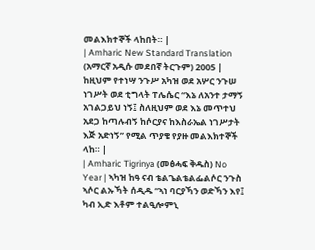መልእክተኞች ላከበት። |
| Amharic New Standard Translation (አማርኛ አዲሱ መደበኛ ትርጉም) 2005 | ከዚህም የተነሣ ንጉሥ አካዝ ወደ አሦር ንጉሠ ነገሥት ወደ ቲግላት ፐሌሴር “እኔ ለአንተ ታማኝ አገልጋይህ ነኝ፤ ስለዚህም ወደ እኔ መጥተህ አደጋ ከጣሉብኝ ከሶርያና ከእስራኤል ነገሥታት እጅ አድነኝ” የሚል ጥያቄ የያዙ መልእክተኞች ላከ። |
| Amharic Tigrinya (መፅሓፍ ቅዱስ) No Year | ኣካዝ ከዓ ናብ ቴልጌልቴልፌልሶር ንጉስ ኣሶር ልኡኻት ሰዲዱ “ኣነ ባርያኻን ወድኻን እየ፤ ካብ ኢድ እቶም ተልዒሎምኒ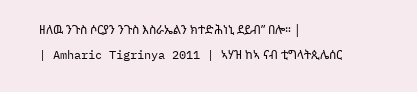ዘለዉ ንጉስ ሶርያን ንጉስ እስራኤልን ክተድሕነኒ ደይብ” በሎ። |
| Amharic Tigrinya 2011 | ኣሃዝ ከኣ ናብ ቲግላትጲሌሰር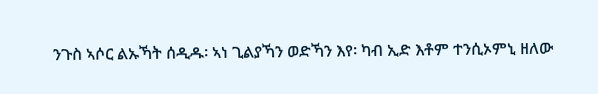ንጉስ ኣሶር ልኡኻት ሰዲዱ፡ ኣነ ጊልያኻን ወድኻን እየ፡ ካብ ኢድ እቶም ተንሲኦምኒ ዘለው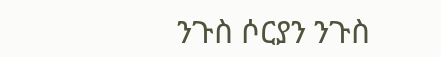ንጉስ ሶርያን ንጉስ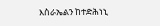እስራኤልን ከተድሕነኒ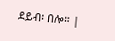ደይብ፡ በሎ። |